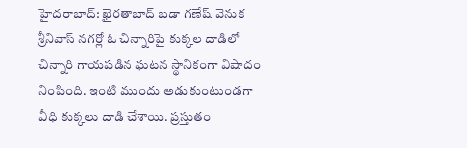హైదరాబాద్: ఖైరతాబాద్ బడా గణేష్ వెనుక శ్రీనివాస్ నగర్లో ఓ చిన్నారిపై కుక్కల దాడిలో చిన్నారి గాయపడిన ఘటన స్థానికంగా విషాదం నింపింది. ఇంటి ముందు అడుకుంటుండగా వీధి కుక్కలు దాడి చేశాయి. ప్రస్తుతం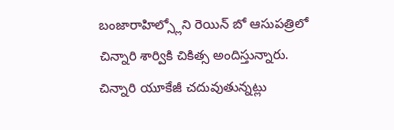బంజారాహిల్స్లోని రెయిన్ బో ఆసుపత్రిలో చిన్నారి శార్వికి చికిత్స అందిస్తున్నారు. చిన్నారి యూకేజీ చదువుతున్నట్లు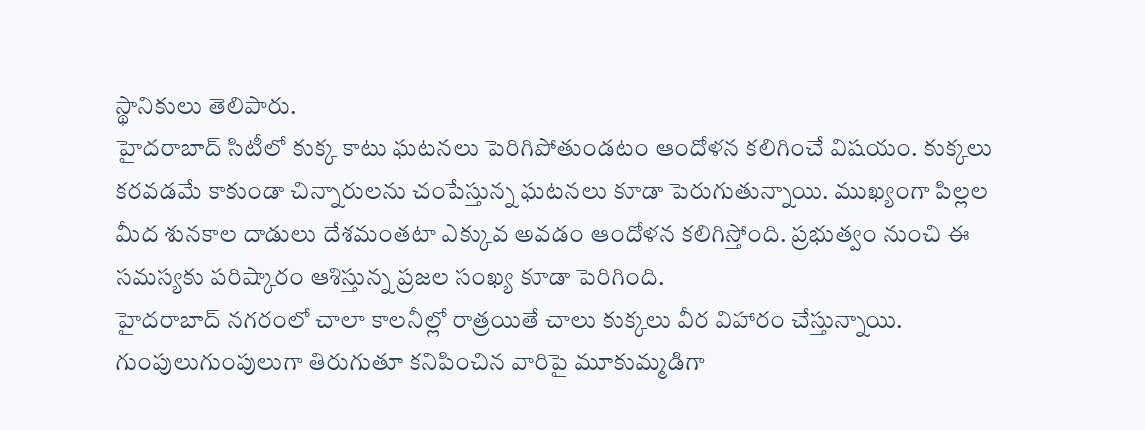స్థానికులు తెలిపారు.
హైదరాబాద్ సిటీలో కుక్క కాటు ఘటనలు పెరిగిపోతుండటం ఆందోళన కలిగించే విషయం. కుక్కలు కరవడమే కాకుండా చిన్నారులను చంపేస్తున్న ఘటనలు కూడా పెరుగుతున్నాయి. ముఖ్యంగా పిల్లల మీద శునకాల దాడులు దేశమంతటా ఎక్కువ అవడం ఆందోళన కలిగిస్తోంది. ప్రభుత్వం నుంచి ఈ సమస్యకు పరిష్కారం ఆశిస్తున్న ప్రజల సంఖ్య కూడా పెరిగింది.
హైదరాబాద్ నగరంలో చాలా కాలనీల్లో రాత్రయితే చాలు కుక్కలు వీర విహారం చేస్తున్నాయి. గుంపులుగుంపులుగా తిరుగుతూ కనిపించిన వారిపై మూకుమ్మడిగా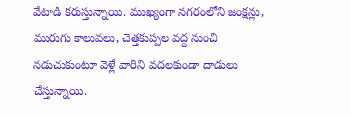వేటాడి కరుస్తున్నాయి. ముఖ్యంగా నగరంలోని జంక్షన్లు, మురుగు కాలువలు, చెత్తకుప్పల వద్ద నుంచి నడుచుకుంటూ వెళ్లే వారిని వదలకుండా దాడులు చేస్తున్నాయి.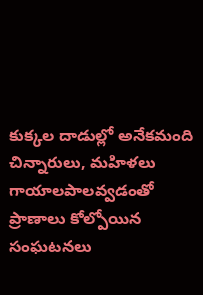కుక్కల దాడుల్లో అనేకమంది చిన్నారులు, మహిళలు గాయాలపాలవ్వడంతో ప్రాణాలు కోల్పోయిన సంఘటనలు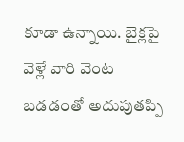కూడా ఉన్నాయి. బైక్లపై వెళ్లే వారి వెంట బడడంతో అదుపుతప్పి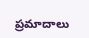ప్రమాదాలు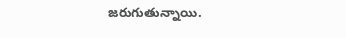జరుగుతున్నాయి.